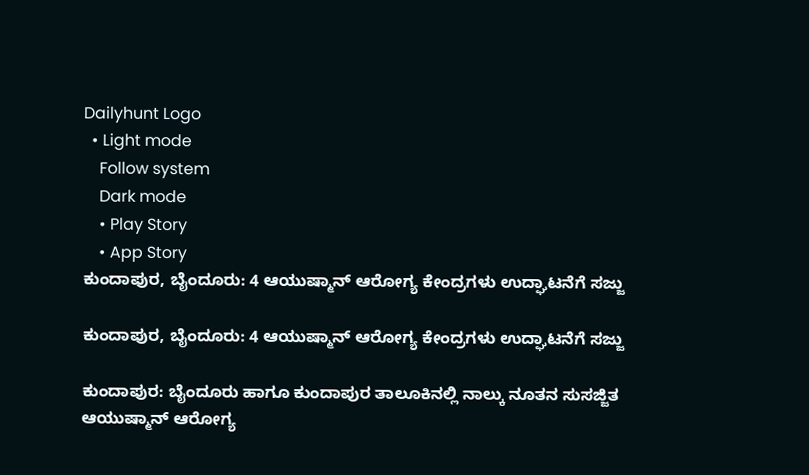Dailyhunt Logo
  • Light mode
    Follow system
    Dark mode
    • Play Story
    • App Story
ಕುಂದಾಪುರ, ಬೈಂದೂರು: 4 ಆಯುಷ್ಮಾನ್‌ ಆರೋಗ್ಯ ಕೇಂದ್ರಗಳು ಉದ್ಘಾಟನೆಗೆ ಸಜ್ಜು

ಕುಂದಾಪುರ, ಬೈಂದೂರು: 4 ಆಯುಷ್ಮಾನ್‌ ಆರೋಗ್ಯ ಕೇಂದ್ರಗಳು ಉದ್ಘಾಟನೆಗೆ ಸಜ್ಜು

ಕುಂದಾಪುರ: ಬೈಂದೂರು ಹಾಗೂ ಕುಂದಾಪುರ ತಾಲೂಕಿನಲ್ಲಿ ನಾಲ್ಕು ನೂತನ ಸುಸಜ್ಜಿತ ಆಯುಷ್ಮಾನ್‌ ಆರೋಗ್ಯ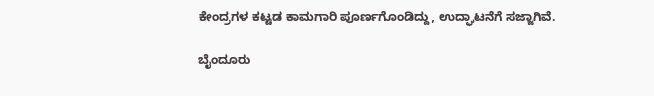ಕೇಂದ್ರಗಳ ಕಟ್ಟಡ ಕಾಮಗಾರಿ ಪೂರ್ಣಗೊಂಡಿದ್ದು, ಉದ್ಘಾಟನೆಗೆ ಸಜ್ಜಾಗಿವೆ.

ಬೈಂದೂರು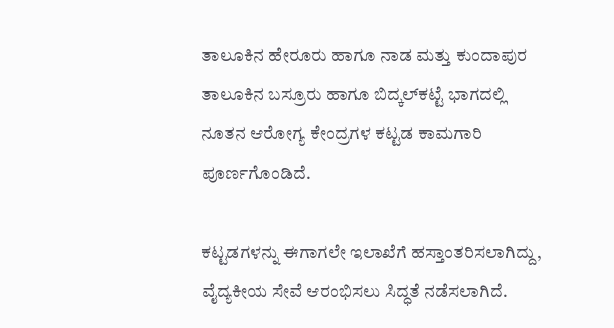ತಾಲೂಕಿನ ಹೇರೂರು ಹಾಗೂ ನಾಡ ಮತ್ತು ಕುಂದಾಪುರ ತಾಲೂಕಿನ ಬಸ್ರೂರು ಹಾಗೂ ಬಿದ್ಕಲ್‌ಕಟ್ಟೆ ಭಾಗದಲ್ಲಿ ನೂತನ ಆರೋಗ್ಯ ಕೇಂದ್ರಗಳ ಕಟ್ಟಡ ಕಾಮಗಾರಿ ಪೂರ್ಣಗೊಂಡಿದೆ.

ಕಟ್ಟಡಗಳನ್ನು ಈಗಾಗಲೇ ಇಲಾಖೆಗೆ ಹಸ್ತಾಂತರಿಸಲಾಗಿದ್ದು, ವೈದ್ಯಕೀಯ ಸೇವೆ ಆರಂಭಿಸಲು ಸಿದ್ಧತೆ ನಡೆಸಲಾಗಿದೆ.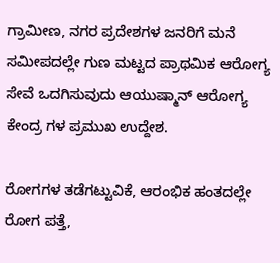ಗ್ರಾಮೀಣ, ನಗರ ಪ್ರದೇಶಗಳ ಜನರಿಗೆ ಮನೆ ಸಮೀಪದಲ್ಲೇ ಗುಣ ಮಟ್ಟದ ಪ್ರಾಥಮಿಕ ಆರೋಗ್ಯ ಸೇವೆ ಒದಗಿಸುವುದು ಆಯುಷ್ಮಾನ್‌ ಆರೋಗ್ಯ ಕೇಂದ್ರ ಗಳ ಪ್ರಮುಖ ಉದ್ದೇಶ.

ರೋಗಗಳ ತಡೆಗಟ್ಟುವಿಕೆ, ಆರಂಭಿಕ ಹಂತದಲ್ಲೇ ರೋಗ ಪತ್ತೆ,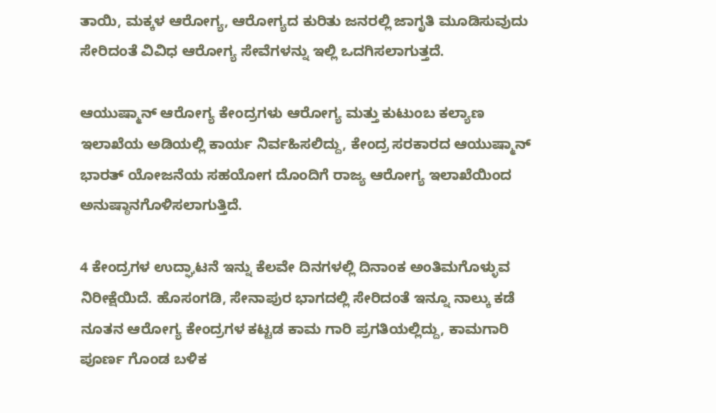ತಾಯಿ, ಮಕ್ಕಳ ಆರೋಗ್ಯ, ಆರೋಗ್ಯದ ಕುರಿತು ಜನರಲ್ಲಿ ಜಾಗೃತಿ ಮೂಡಿಸುವುದು ಸೇರಿದಂತೆ ವಿವಿಧ ಆರೋಗ್ಯ ಸೇವೆಗಳನ್ನು ಇಲ್ಲಿ ಒದಗಿಸಲಾಗುತ್ತದೆ.

ಆಯುಷ್ಮಾನ್‌ ಆರೋಗ್ಯ ಕೇಂದ್ರಗಳು ಆರೋಗ್ಯ ಮತ್ತು ಕುಟುಂಬ ಕಲ್ಯಾಣ ಇಲಾಖೆಯ ಅಡಿಯಲ್ಲಿ ಕಾರ್ಯ ನಿರ್ವಹಿಸಲಿದ್ದು, ಕೇಂದ್ರ ಸರಕಾರದ ಆಯುಷ್ಮಾನ್‌ ಭಾರತ್‌ ಯೋಜನೆಯ ಸಹಯೋಗ ದೊಂದಿಗೆ ರಾಜ್ಯ ಆರೋಗ್ಯ ಇಲಾಖೆಯಿಂದ ಅನುಷ್ಠಾನಗೊಳಿಸಲಾಗುತ್ತಿದೆ.

4 ಕೇಂದ್ರಗಳ ಉದ್ಘಾಟನೆ ಇನ್ನು ಕೆಲವೇ ದಿನಗಳಲ್ಲಿ ದಿನಾಂಕ ಅಂತಿಮಗೊಳ್ಳುವ ನಿರೀಕ್ಷೆಯಿದೆ. ಹೊಸಂಗಡಿ, ಸೇನಾಪುರ ಭಾಗದಲ್ಲಿ ಸೇರಿದಂತೆ ಇನ್ನೂ ನಾಲ್ಕು ಕಡೆ ನೂತನ ಆರೋಗ್ಯ ಕೇಂದ್ರಗಳ ಕಟ್ಟಡ ಕಾಮ ಗಾರಿ ಪ್ರಗತಿಯಲ್ಲಿದ್ದು, ಕಾಮಗಾರಿ ಪೂರ್ಣ ಗೊಂಡ ಬಳಿಕ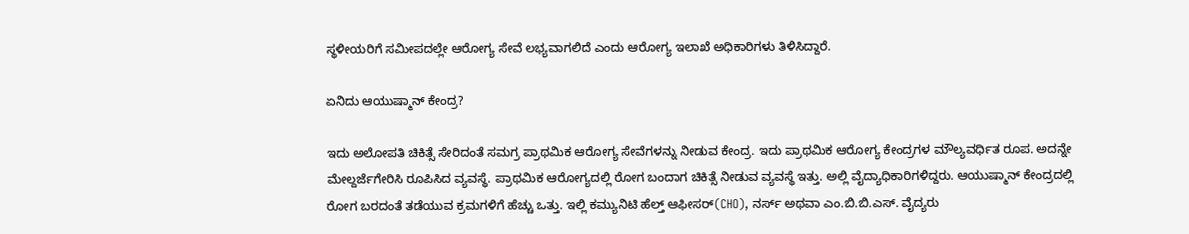ಸ್ಥಳೀಯರಿಗೆ ಸಮೀಪದಲ್ಲೇ ಆರೋಗ್ಯ ಸೇವೆ ಲಭ್ಯವಾಗಲಿದೆ ಎಂದು ಆರೋಗ್ಯ ಇಲಾಖೆ ಅಧಿಕಾರಿಗಳು ತಿಳಿಸಿದ್ದಾರೆ.

ಏನಿದು ಆಯುಷ್ಮಾನ್‌ ಕೇಂದ್ರ?

ಇದು ಅಲೋಪತಿ ಚಿಕಿತ್ಸೆ ಸೇರಿದಂತೆ ಸಮಗ್ರ ಪ್ರಾಥಮಿಕ ಆರೋಗ್ಯ ಸೇವೆಗಳನ್ನು ನೀಡುವ ಕೇಂದ್ರ. ಇದು ಪ್ರಾಥಮಿಕ ಆರೋಗ್ಯ ಕೇಂದ್ರಗಳ ಮೌಲ್ಯವರ್ಧಿತ ರೂಪ. ಅದನ್ನೇ ಮೇಲ್ದರ್ಜೆಗೇರಿಸಿ ರೂಪಿಸಿದ ವ್ಯವಸ್ಥೆ. ಪ್ರಾಥಮಿಕ ಆರೋಗ್ಯದಲ್ಲಿ ರೋಗ ಬಂದಾಗ ಚಿಕಿತ್ಸೆ ನೀಡುವ ವ್ಯವಸ್ಥೆ ಇತ್ತು. ಅಲ್ಲಿ ವೈದ್ಯಾಧಿಕಾರಿಗಳಿದ್ದರು. ಆಯುಷ್ಮಾನ್‌ ಕೇಂದ್ರದಲ್ಲಿ ರೋಗ ಬರದಂತೆ ತಡೆಯುವ ಕ್ರಮಗಳಿಗೆ ಹೆಚ್ಚು ಒತ್ತು. ಇಲ್ಲಿ ಕಮ್ಯುನಿಟಿ ಹೆಲ್ತ್ ಆಫೀಸರ್‌(CHO), ನರ್ಸ್‌ ಅಥವಾ ಎಂ.ಬಿ.ಬಿ.ಎಸ್‌. ವೈದ್ಯರು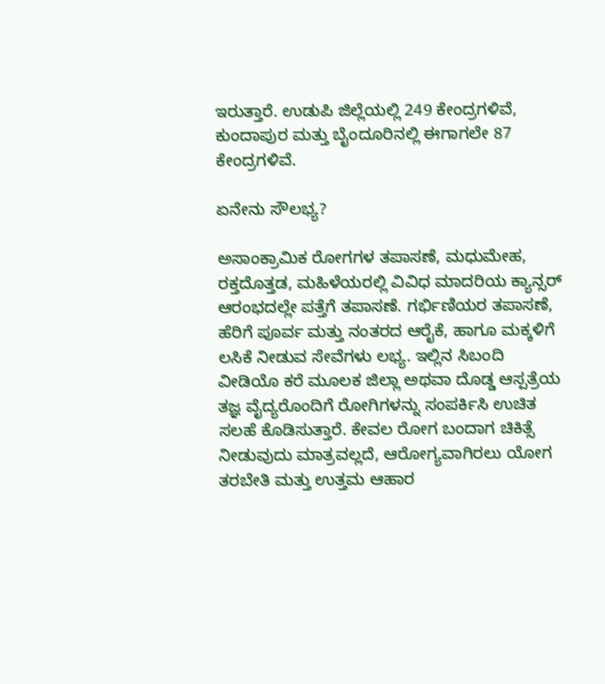ಇರುತ್ತಾರೆ. ಉಡುಪಿ ಜಿಲ್ಲೆಯಲ್ಲಿ 249 ಕೇಂದ್ರಗಳಿವೆ, ಕುಂದಾಪುರ ಮತ್ತು ಬೈಂದೂರಿನಲ್ಲಿ ಈಗಾಗಲೇ 87 ಕೇಂದ್ರಗಳಿವೆ.

ಏನೇನು ಸೌಲಭ್ಯ?

ಅಸಾಂಕ್ರಾಮಿಕ ರೋಗಗಳ ತಪಾಸಣೆ, ಮಧುಮೇಹ, ರಕ್ತದೊತ್ತಡ, ಮಹಿಳೆಯರಲ್ಲಿ ವಿವಿಧ ಮಾದರಿಯ ಕ್ಯಾನ್ಸರ್‌ ಆರಂಭದಲ್ಲೇ ಪತ್ತೆಗೆ ತಪಾಸಣೆ. ಗರ್ಭಿಣಿಯರ ತಪಾಸಣೆ, ಹೆರಿಗೆ ಪೂರ್ವ ಮತ್ತು ನಂತರದ ಆರೈಕೆ, ಹಾಗೂ ಮಕ್ಕಳಿಗೆ ಲಸಿಕೆ ನೀಡುವ ಸೇವೆಗಳು ಲಭ್ಯ. ಇಲ್ಲಿನ ಸಿಬಂದಿ ವೀಡಿಯೊ ಕರೆ ಮೂಲಕ ಜಿಲ್ಲಾ ಅಥವಾ ದೊಡ್ಡ ಆಸ್ಪತ್ರೆಯ ತಜ್ಞ ವೈದ್ಯರೊಂದಿಗೆ ರೋಗಿಗಳನ್ನು ಸಂಪರ್ಕಿಸಿ ಉಚಿತ ಸಲಹೆ ಕೊಡಿಸುತ್ತಾರೆ. ಕೇವಲ ರೋಗ ಬಂದಾಗ ಚಿಕಿತ್ಸೆ ನೀಡುವುದು ಮಾತ್ರವಲ್ಲದೆ, ಆರೋಗ್ಯವಾಗಿರಲು ಯೋಗ ತರಬೇತಿ ಮತ್ತು ಉತ್ತಮ ಆಹಾರ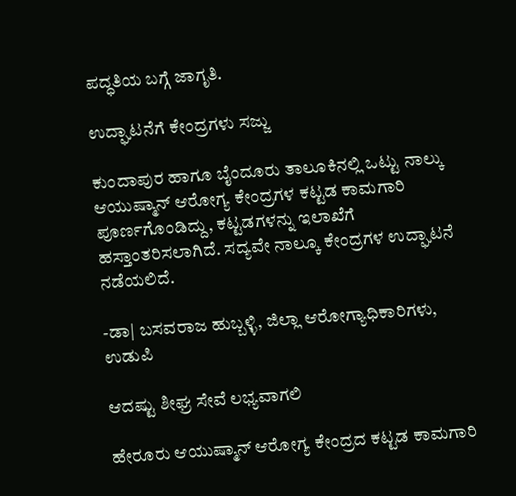ಪದ್ಧತಿಯ ಬಗ್ಗೆ ಜಾಗೃತಿ.

ಉದ್ಘಾಟನೆಗೆ ಕೇಂದ್ರಗಳು ಸಜ್ಜು

ಕುಂದಾಪುರ ಹಾಗೂ ಬೈಂದೂರು ತಾಲೂಕಿನಲ್ಲಿ ಒಟ್ಟು ನಾಲ್ಕು ಆಯುಷ್ಮಾನ್‌ ಆರೋಗ್ಯ ಕೇಂದ್ರಗಳ ಕಟ್ಟಡ ಕಾಮಗಾರಿ ಪೂರ್ಣಗೊಂಡಿದ್ದು, ಕಟ್ಟಡಗಳನ್ನು ಇಲಾಖೆಗೆ ಹಸ್ತಾಂತರಿಸಲಾಗಿದೆ. ಸದ್ಯವೇ ನಾಲ್ಕೂ ಕೇಂದ್ರಗಳ ಉದ್ಘಾಟನೆ ನಡೆಯಲಿದೆ.

-ಡಾ| ಬಸವರಾಜ ಹುಬ್ಬಳ್ಳಿ, ಜಿಲ್ಲಾ ಆರೋಗ್ಯಾಧಿಕಾರಿಗಳು, ಉಡುಪಿ

ಆದಷ್ಟು ಶೀಘ್ರ ಸೇವೆ ಲಭ್ಯವಾಗಲಿ

ಹೇರೂರು ಆಯುಷ್ಮಾನ್‌ ಆರೋಗ್ಯ ಕೇಂದ್ರದ ಕಟ್ಟಡ ಕಾಮಗಾರಿ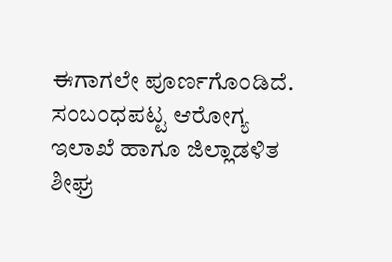ಈಗಾಗಲೇ ಪೂರ್ಣಗೊಂಡಿದೆ. ಸಂಬಂಧಪಟ್ಟ ಆರೋಗ್ಯ ಇಲಾಖೆ ಹಾಗೂ ಜಿಲ್ಲಾಡಳಿತ ಶೀಘ್ರ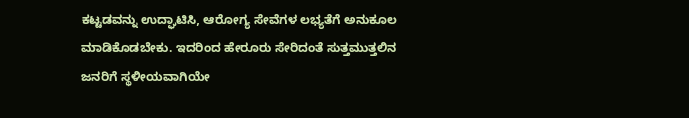ಕಟ್ಟಡವನ್ನು ಉದ್ಘಾಟಿಸಿ, ಆರೋಗ್ಯ ಸೇವೆಗಳ ಲಭ್ಯತೆಗೆ ಅನುಕೂಲ ಮಾಡಿಕೊಡಬೇಕು. ಇದರಿಂದ ಹೇರೂರು ಸೇರಿದಂತೆ ಸುತ್ತಮುತ್ತಲಿನ ಜನರಿಗೆ ಸ್ಥಳೀಯವಾಗಿಯೇ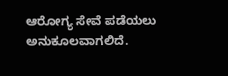ಆರೋಗ್ಯ ಸೇವೆ ಪಡೆಯಲು ಅನುಕೂಲವಾಗಲಿದೆ.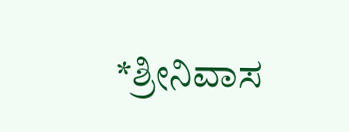*ಶ್ರೀನಿವಾಸ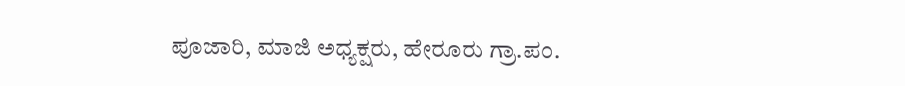ಪೂಜಾರಿ, ಮಾಜಿ ಅಧ್ಯಕ್ಷರು, ಹೇರೂರು ಗ್ರಾ.ಪಂ.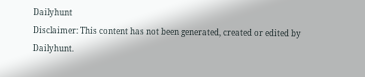Dailyhunt
Disclaimer: This content has not been generated, created or edited by Dailyhunt.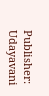Publisher: Udayavani